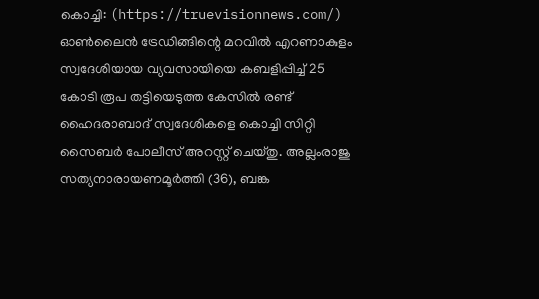കൊച്ചി: (https://truevisionnews.com/) ഓൺലൈൻ ട്രേഡിങ്ങിന്റെ മറവിൽ എറണാകുളം സ്വദേശിയായ വ്യവസായിയെ കബളിപ്പിച്ച് 25 കോടി രൂപ തട്ടിയെടുത്ത കേസിൽ രണ്ട് ഹൈദരാബാദ് സ്വദേശികളെ കൊച്ചി സിറ്റി സൈബർ പോലീസ് അറസ്റ്റ് ചെയ്തു. അല്ലംരാജു സത്യനാരായണമൂർത്തി (36), ബങ്ക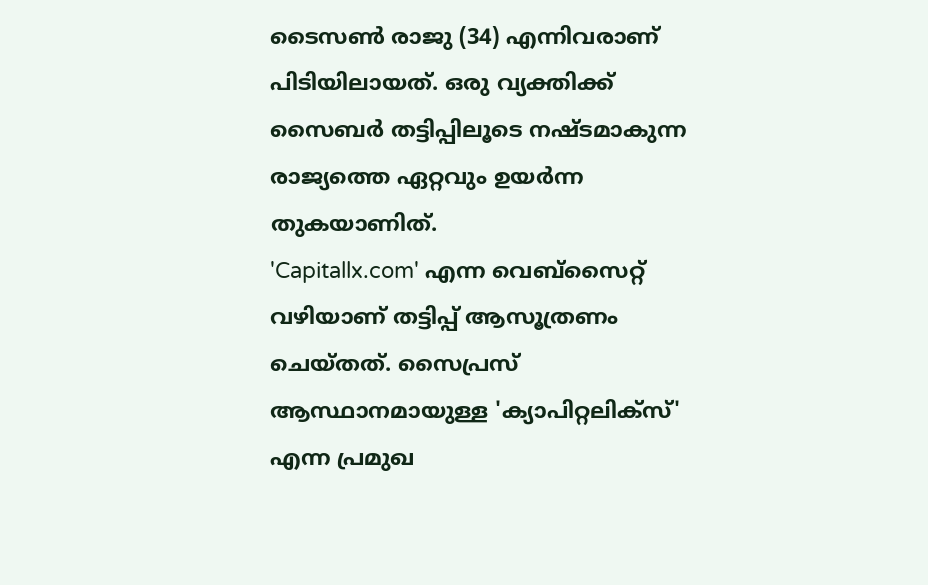ടൈസൺ രാജു (34) എന്നിവരാണ് പിടിയിലായത്. ഒരു വ്യക്തിക്ക് സൈബർ തട്ടിപ്പിലൂടെ നഷ്ടമാകുന്ന രാജ്യത്തെ ഏറ്റവും ഉയർന്ന തുകയാണിത്.
'Capitallx.com' എന്ന വെബ്സൈറ്റ് വഴിയാണ് തട്ടിപ്പ് ആസൂത്രണം ചെയ്തത്. സൈപ്രസ് ആസ്ഥാനമായുള്ള 'ക്യാപിറ്റലിക്സ്' എന്ന പ്രമുഖ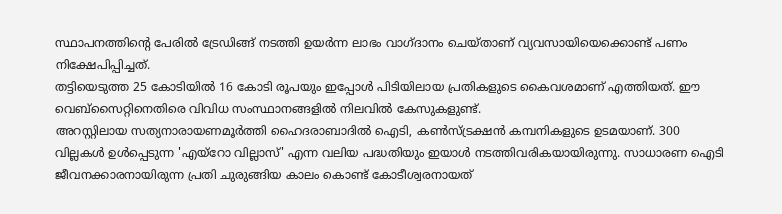സ്ഥാപനത്തിന്റെ പേരിൽ ട്രേഡിങ്ങ് നടത്തി ഉയർന്ന ലാഭം വാഗ്ദാനം ചെയ്താണ് വ്യവസായിയെക്കൊണ്ട് പണം നിക്ഷേപിപ്പിച്ചത്.
തട്ടിയെടുത്ത 25 കോടിയിൽ 16 കോടി രൂപയും ഇപ്പോൾ പിടിയിലായ പ്രതികളുടെ കൈവശമാണ് എത്തിയത്. ഈ വെബ്സൈറ്റിനെതിരെ വിവിധ സംസ്ഥാനങ്ങളിൽ നിലവിൽ കേസുകളുണ്ട്.
അറസ്റ്റിലായ സത്യനാരായണമൂർത്തി ഹൈദരാബാദിൽ ഐടി, കൺസ്ട്രക്ഷൻ കമ്പനികളുടെ ഉടമയാണ്. 300 വില്ലകൾ ഉൾപ്പെടുന്ന 'എയ്റോ വില്ലാസ്' എന്ന വലിയ പദ്ധതിയും ഇയാൾ നടത്തിവരികയായിരുന്നു. സാധാരണ ഐടി ജീവനക്കാരനായിരുന്ന പ്രതി ചുരുങ്ങിയ കാലം കൊണ്ട് കോടീശ്വരനായത്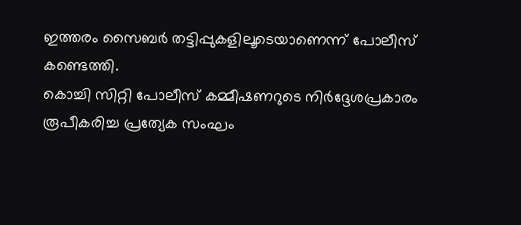ഇത്തരം സൈബർ തട്ടിപ്പുകളിലൂടെയാണെന്ന് പോലീസ് കണ്ടെത്തി.
കൊച്ചി സിറ്റി പോലീസ് കമ്മീഷണറുടെ നിർദ്ദേശപ്രകാരം രൂപീകരിച്ച പ്രത്യേക സംഘം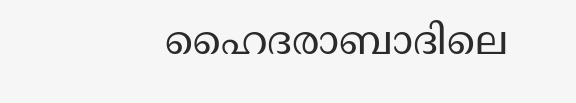ഹൈദരാബാദിലെ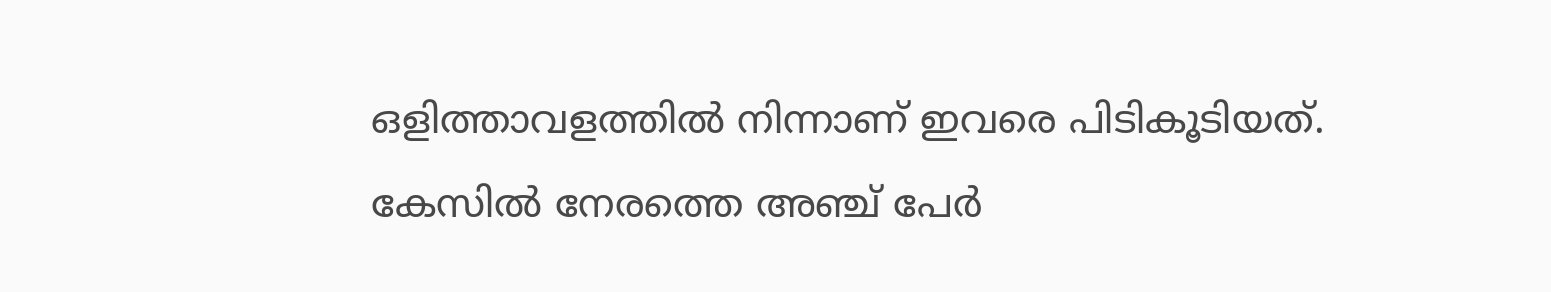ഒളിത്താവളത്തിൽ നിന്നാണ് ഇവരെ പിടികൂടിയത്. കേസിൽ നേരത്തെ അഞ്ച് പേർ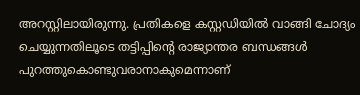അറസ്റ്റിലായിരുന്നു. പ്രതികളെ കസ്റ്റഡിയിൽ വാങ്ങി ചോദ്യം ചെയ്യുന്നതിലൂടെ തട്ടിപ്പിന്റെ രാജ്യാന്തര ബന്ധങ്ങൾ പുറത്തുകൊണ്ടുവരാനാകുമെന്നാണ്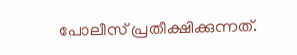പോലീസ് പ്രതീക്ഷിക്കുന്നത്.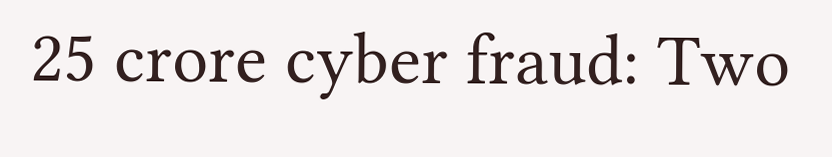25 crore cyber fraud: Two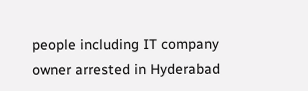people including IT company owner arrested in Hyderabad